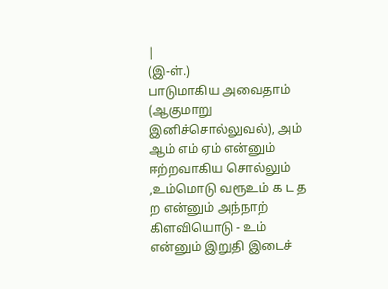|
(இ-ள்.)
பாடுமாகிய அவைதாம் (ஆகுமாறு இனிச்சொல்லுவல்), அம் ஆம் எம் ஏம் என்னும் ஈற்றவாகிய சொல்லும் ,உம்மொடு வரூஉம் க ட த ற என்னும் அந்நாற் கிளவியொடு - உம் என்னும் இறுதி இடைச்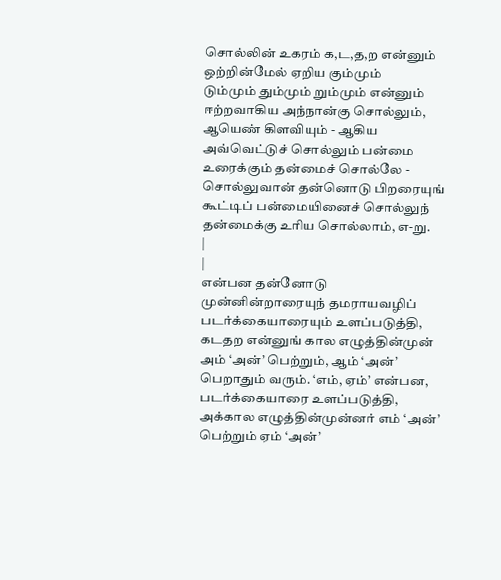சொல்லின் உகரம் க,ட,த,ற என்னும் ஒற்றின்மேல் ஏறிய கும்மும்
டும்மும் தும்மும் றும்மும் என்னும் ஈற்றவாகிய அந்நான்கு சொல்லும்,
ஆயெண் கிளவியும் - ஆகிய அவ்வெட்டுச் சொல்லும் பன்மை
உரைக்கும் தன்மைச் சொல்லே - சொல்லுவான் தன்னொடு பிறரையுங்
கூட்டிப் பன்மையினைச் சொல்லுந் தன்மைக்கு உரிய சொல்லாம், எ-று.
|
|
என்பன தன்னோடு முன்னின்றாரையுந் தமராயவழிப் படர்க்கையாரையும் உளப்படுத்தி, கடதற என்னுங் கால எழுத்தின்முன் அம் ‘அன்’ பெற்றும், ஆம் ‘அன்’ பெறாதும் வரும். ‘எம், ஏம்’ என்பன, படர்க்கையாரை உளப்படுத்தி, அக்கால எழுத்தின்முன்னர் எம் ‘அன்’ பெற்றும் ஏம் ‘அன்’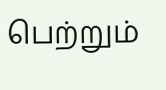பெற்றும்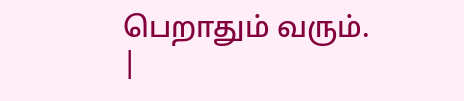பெறாதும் வரும்.
|